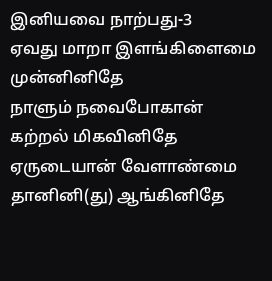இனியவை நாற்பது-3
ஏவது மாறா இளங்கிளைமை முன்னினிதே
நாளும் நவைபோகான் கற்றல் மிகவினிதே
ஏருடையான் வேளாண்மை தானினி(து) ஆங்கினிதே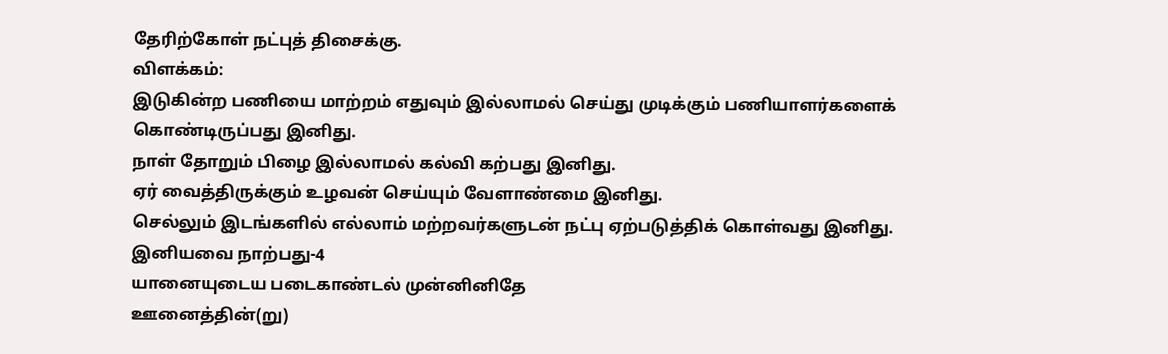தேரிற்கோள் நட்புத் திசைக்கு.
விளக்கம்:
இடுகின்ற பணியை மாற்றம் எதுவும் இல்லாமல் செய்து முடிக்கும் பணியாளர்களைக் கொண்டிருப்பது இனிது.
நாள் தோறும் பிழை இல்லாமல் கல்வி கற்பது இனிது.
ஏர் வைத்திருக்கும் உழவன் செய்யும் வேளாண்மை இனிது.
செல்லும் இடங்களில் எல்லாம் மற்றவர்களுடன் நட்பு ஏற்படுத்திக் கொள்வது இனிது.
இனியவை நாற்பது-4
யானையுடைய படைகாண்டல் முன்னினிதே
ஊனைத்தின்(று)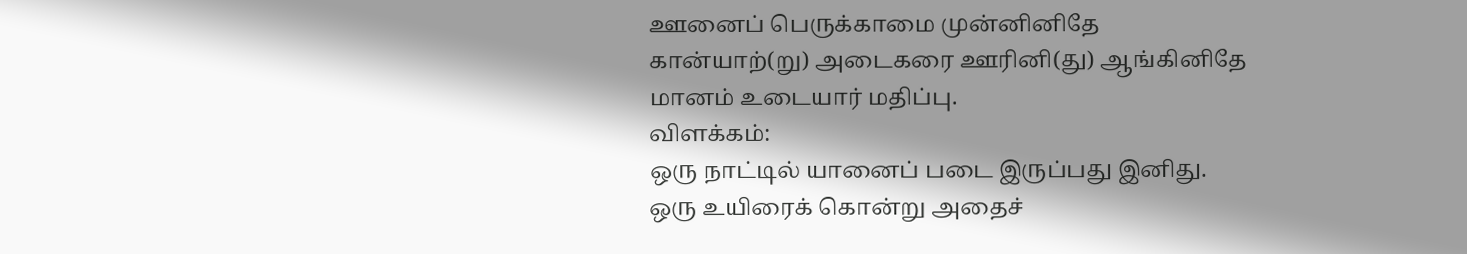ஊனைப் பெருக்காமை முன்னினிதே
கான்யாற்(று) அடைகரை ஊரினி(து) ஆங்கினிதே
மானம் உடையார் மதிப்பு.
விளக்கம்:
ஒரு நாட்டில் யானைப் படை இருப்பது இனிது.
ஒரு உயிரைக் கொன்று அதைச்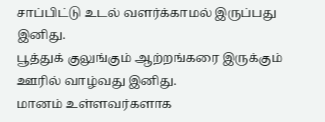சாப்பிட்டு உடல் வளர்க்காமல் இருப்பது இனிது.
பூத்துக் குலுங்கும் ஆற்றங்கரை இருக்கும் ஊரில் வாழ்வது இனிது.
மானம் உள்ளவர்களாக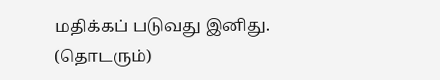மதிக்கப் படுவது இனிது.
(தொடரும்)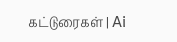கட்டுரைகள் | Ai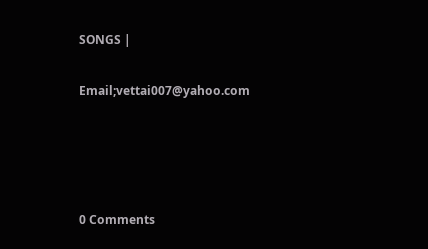SONGS |

Email;vettai007@yahoo.com




0 Comments